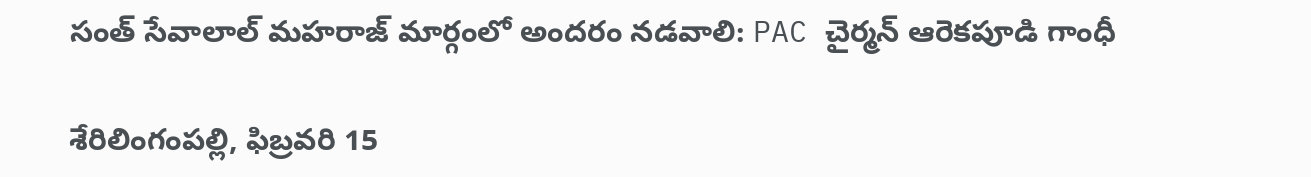సంత్‌ సేవాలాల్‌ మహరాజ్ మార్గంలో అంద‌రం న‌డ‌వాలి: PAC చైర్మన్ ఆరెకపూడి గాంధీ

శేరిలింగంపల్లి, ఫిబ్ర‌వ‌రి 15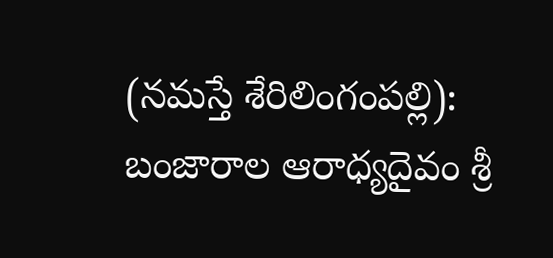(న‌మ‌స్తే శేరిలింగంపల్లి): బంజారాల ఆరాధ్యదైవం శ్రీ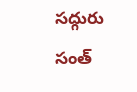సద్గురు సంత్‌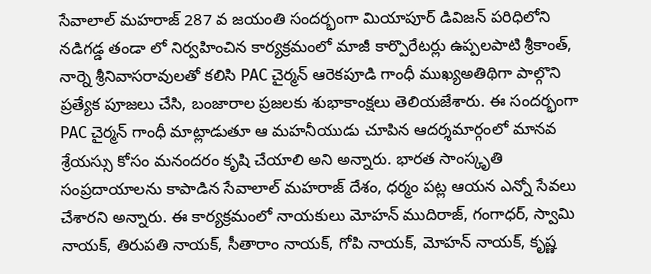సేవాలాల్‌ మహరాజ్‌ 287 వ జయంతి సందర్భంగా మియాపూర్ డివిజన్ పరిధిలోని నడిగడ్డ తండా లో నిర్వహించిన కార్య‌క్ర‌మంలో మాజీ కార్పొరేటర్లు ఉప్పలపాటి శ్రీకాంత్, నార్నె శ్రీనివాసరావుల‌తో కలిసి PAC చైర్మన్ ఆరెకపూడి గాంధీ ముఖ్యఅతిథిగా పాల్గొని ప్రత్యేక పూజలు చేసి, బంజారాల ప్రజలకు శుభాకాంక్షలు తెలియజేశారు. ఈ సందర్భంగా PAC చైర్మన్ గాంధీ మాట్లాడుతూ ఆ మహనీయుడు చూపిన ఆదర్శమార్గంలో మానవ శ్రేయస్సు కోసం మనందరం కృషి చేయాలి అని అన్నారు. భారత సాంస్కృతి సంప్రదాయాలను కాపాడిన సేవాలాల్ మహరాజ్ దేశం, ధర్మం పట్ల ఆయన ఎన్నో సేవలు చేశారని అన్నారు. ఈ కార్యక్రమంలో నాయకులు మోహన్ ముదిరాజ్, గంగాధర్, స్వామి నాయక్, తిరుపతి నాయక్, సీతారాం నాయక్, గోపి నాయక్, మోహన్ నాయక్, కృష్ణ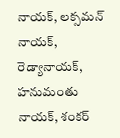నాయక్, లక్సమన్ నాయక్, రెడ్యానాయక్, హనుమంతు నాయక్, శంకర్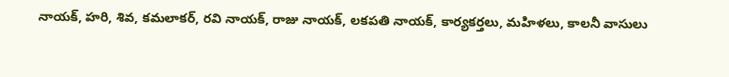నాయక్, హరి, శివ, కమలాకర్, రవి నాయక్, రాజు నాయక్, లకపతి నాయక్, కార్యకర్తలు, మహిళలు, కాలనీ వాసులు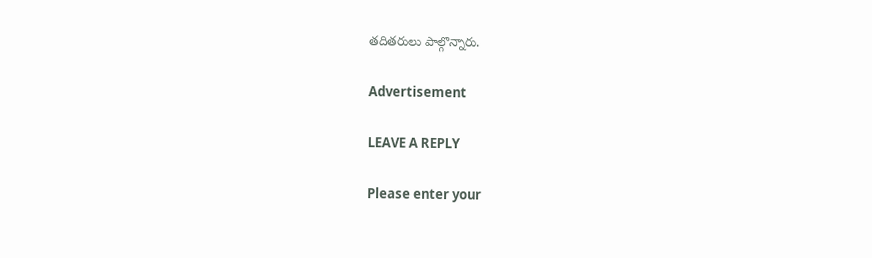తదితరులు పాల్గొన్నారు.

Advertisement

LEAVE A REPLY

Please enter your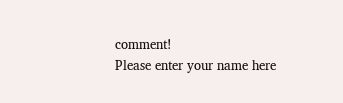comment!
Please enter your name here